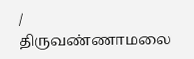/
திருவண்ணாமலை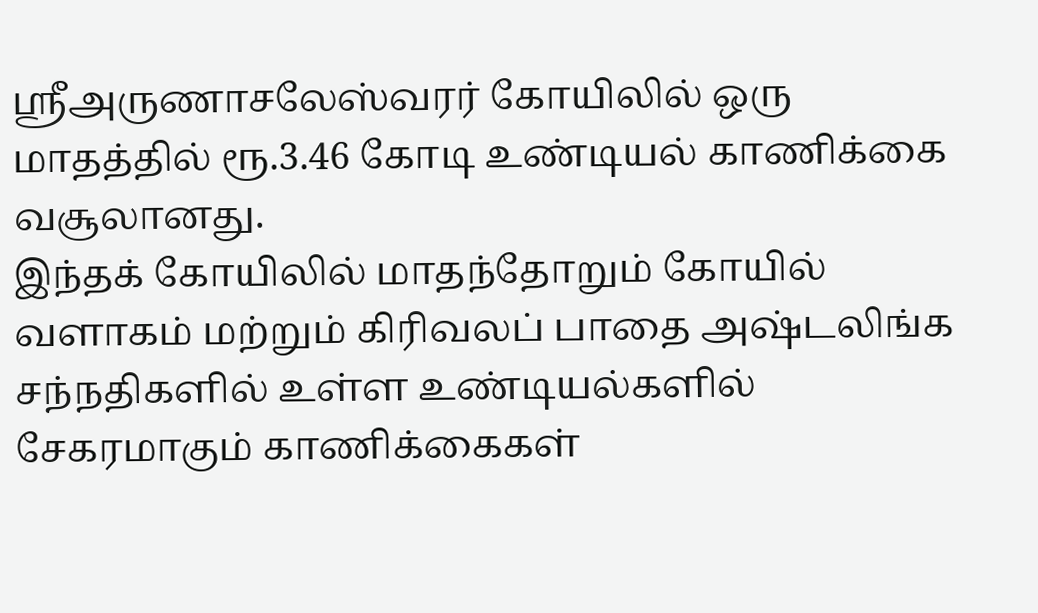ஸ்ரீஅருணாசலேஸ்வரர் கோயிலில் ஒரு மாதத்தில் ரூ.3.46 கோடி உண்டியல் காணிக்கை வசூலானது.
இந்தக் கோயிலில் மாதந்தோறும் கோயில் வளாகம் மற்றும் கிரிவலப் பாதை அஷ்டலிங்க சந்நதிகளில் உள்ள உண்டியல்களில் சேகரமாகும் காணிக்கைகள்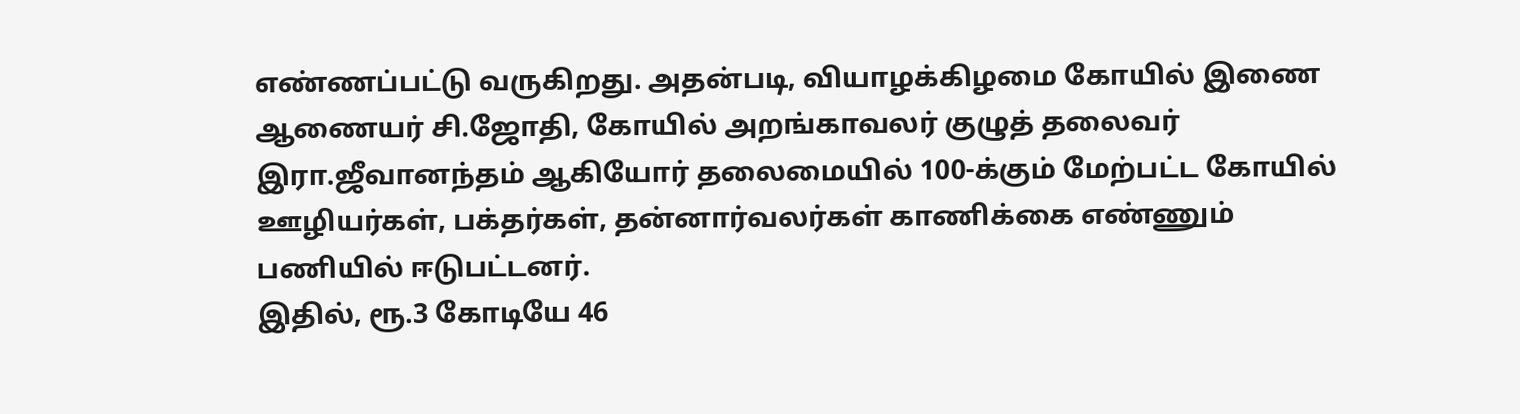எண்ணப்பட்டு வருகிறது. அதன்படி, வியாழக்கிழமை கோயில் இணை ஆணையர் சி.ஜோதி, கோயில் அறங்காவலர் குழுத் தலைவர் இரா.ஜீவானந்தம் ஆகியோர் தலைமையில் 100-க்கும் மேற்பட்ட கோயில் ஊழியர்கள், பக்தர்கள், தன்னார்வலர்கள் காணிக்கை எண்ணும் பணியில் ஈடுபட்டனர்.
இதில், ரூ.3 கோடியே 46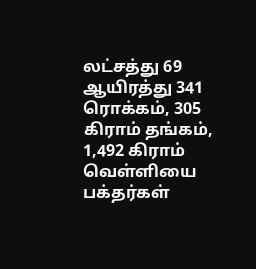லட்சத்து 69 ஆயிரத்து 341 ரொக்கம், 305 கிராம் தங்கம், 1,492 கிராம் வெள்ளியை பக்தர்கள்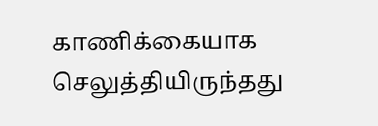காணிக்கையாக செலுத்தியிருந்தது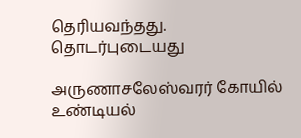தெரியவந்தது.
தொடர்புடையது

அருணாசலேஸ்வரர் கோயில் உண்டியல்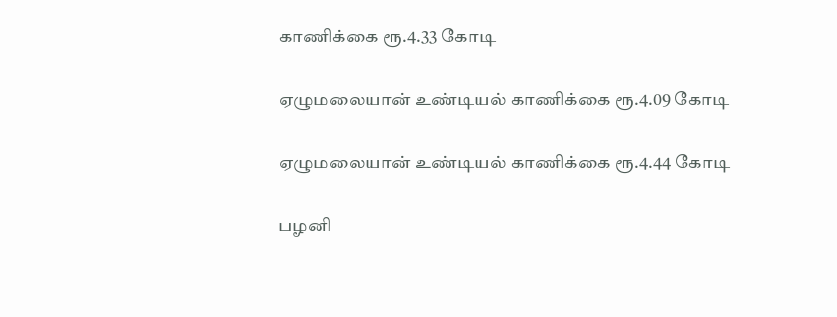காணிக்கை ரூ.4.33 கோடி

ஏழுமலையான் உண்டியல் காணிக்கை ரூ.4.09 கோடி

ஏழுமலையான் உண்டியல் காணிக்கை ரூ.4.44 கோடி

பழனி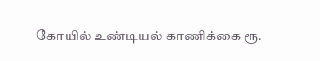கோயில் உண்டியல் காணிக்கை ரூ.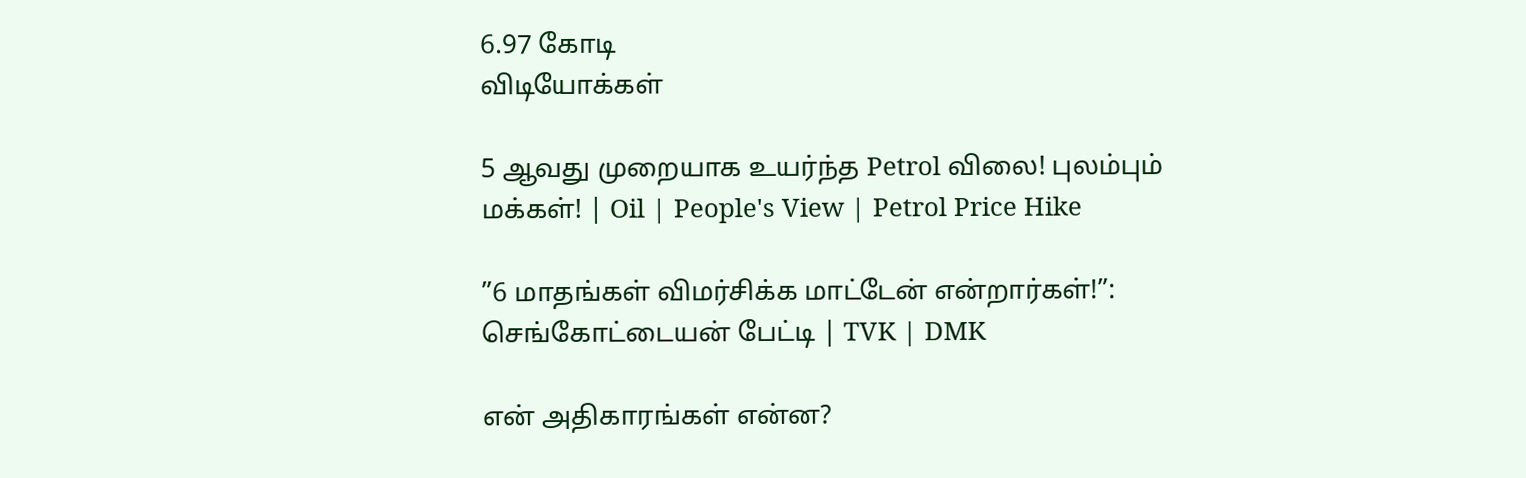6.97 கோடி
விடியோக்கள்

5 ஆவது முறையாக உயர்ந்த Petrol விலை! புலம்பும் மக்கள்! | Oil | People's View | Petrol Price Hike

”6 மாதங்கள் விமர்சிக்க மாட்டேன் என்றார்கள்!”: செங்கோட்டையன் பேட்டி | TVK | DMK

என் அதிகாரங்கள் என்ன?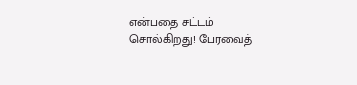என்பதை சட்டம் சொல்கிறது! பேரவைத்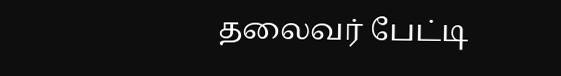தலைவர் பேட்டி